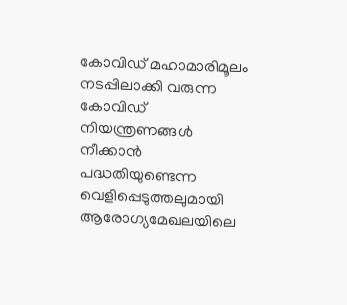കോവിഡ് മഹാമാരിമൂലം നടപ്പിലാക്കി വരുന്ന കോവിഡ് നിയന്ത്രണങ്ങൾ നീക്കാൻ പദ്ധതിയുണ്ടെന്ന വെളിപ്പെടുത്തലുമായി ആരോഗ്യമേഖലയിലെ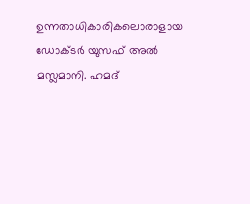ഉന്നതാധികാരികലൊരാളായ ഡോക്ടർ യുസഫ് അൽ മസ്ലമാനി. ഹമദ്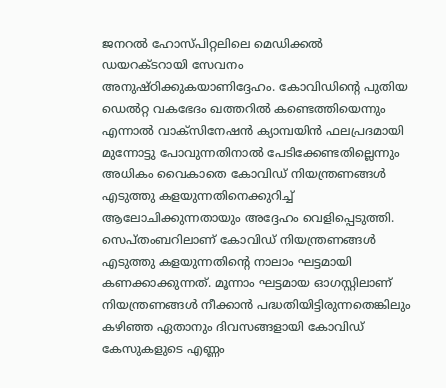ജനറൽ ഹോസ്പിറ്റലിലെ മെഡിക്കൽ ഡയറക്ടറായി സേവനം അനുഷ്ഠിക്കുകയാണിദ്ദേഹം. കോവിഡിന്റെ പുതിയ ഡെൽറ്റ വകഭേദം ഖത്തറിൽ കണ്ടെത്തിയെന്നും എന്നാൽ വാക്സിനേഷൻ ക്യാമ്പയിൻ ഫലപ്രദമായി മുന്നോട്ടു പോവുന്നതിനാൽ പേടിക്കേണ്ടതില്ലെന്നും അധികം വൈകാതെ കോവിഡ് നിയന്ത്രണങ്ങൾ എടുത്തു കളയുന്നതിനെക്കുറിച്ച് ആലോചിക്കുന്നതായും അദ്ദേഹം വെളിപ്പെടുത്തി.
സെപ്തംബറിലാണ് കോവിഡ് നിയന്ത്രണങ്ങൾ എടുത്തു കളയുന്നതിന്റെ നാലാം ഘട്ടമായി കണക്കാക്കുന്നത്. മൂന്നാം ഘട്ടമായ ഓഗസ്റ്റിലാണ് നിയന്ത്രണങ്ങൾ നീക്കാൻ പദ്ധതിയിട്ടിരുന്നതെങ്കിലും കഴിഞ്ഞ ഏതാനും ദിവസങ്ങളായി കോവിഡ് കേസുകളുടെ എണ്ണം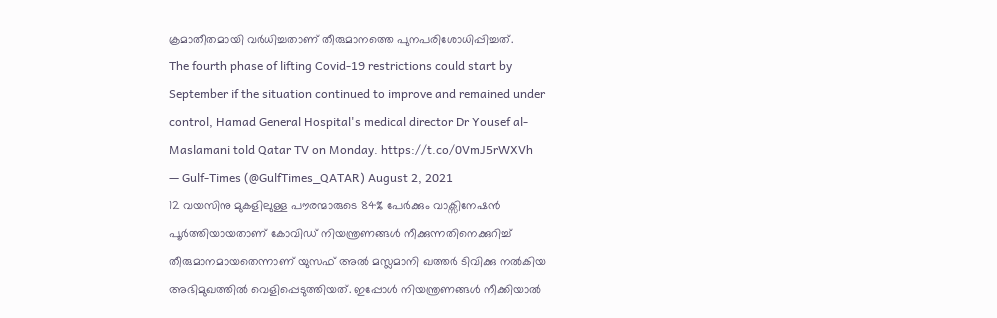ക്രമാതീതമായി വർധിച്ചതാണ് തീരുമാനത്തെ പുനപരിശോധിപ്പിച്ചത്.
The fourth phase of lifting Covid-19 restrictions could start by September if the situation continued to improve and remained under control, Hamad General Hospital's medical director Dr Yousef al-Maslamani told Qatar TV on Monday. https://t.co/0VmJ5rWXVh
— Gulf-Times (@GulfTimes_QATAR) August 2, 2021
12 വയസിനു മുകളിലുള്ള പൗരന്മാരുടെ 84% പേർക്കും വാക്സിനേഷൻ പൂർത്തിയായതാണ് കോവിഡ് നിയന്ത്രണങ്ങൾ നീക്കുന്നതിനെക്കുറിച്ച് തീരുമാനമായതെന്നാണ് യുസഫ് അൽ മസ്ലമാനി ഖത്തർ ടിവിക്കു നൽകിയ അഭിമുഖത്തിൽ വെളിപ്പെടുത്തിയത്. ഇപ്പോൾ നിയന്ത്രണങ്ങൾ നീക്കിയാൽ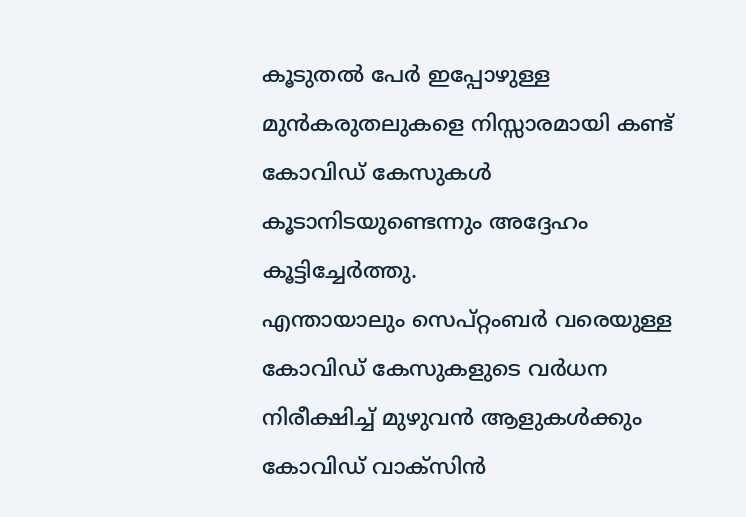കൂടുതൽ പേർ ഇപ്പോഴുള്ള മുൻകരുതലുകളെ നിസ്സാരമായി കണ്ട് കോവിഡ് കേസുകൾ കൂടാനിടയുണ്ടെന്നും അദ്ദേഹം കൂട്ടിച്ചേർത്തു.
എന്തായാലും സെപ്റ്റംബർ വരെയുള്ള കോവിഡ് കേസുകളുടെ വർധന നിരീക്ഷിച്ച് മുഴുവൻ ആളുകൾക്കും കോവിഡ് വാക്സിൻ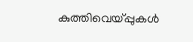കുത്തിവെയ്പ്പുകൾ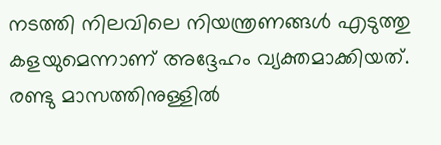നടത്തി നിലവിലെ നിയന്ത്രണങ്ങൾ എടുത്തു കളയുമെന്നാണ് അദ്ദേഹം വ്യക്തമാക്കിയത്. രണ്ടു മാസത്തിനുള്ളിൽ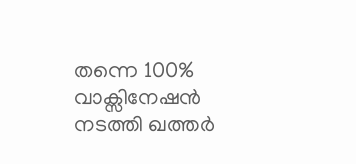തന്നെ 100% വാക്സിനേഷൻ നടത്തി ഖത്തർ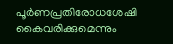പൂർണപ്രതിരോധശേഷി കൈവരിക്കുമെന്നും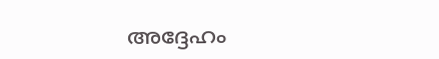അദ്ദേഹം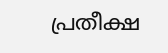പ്രതീക്ഷ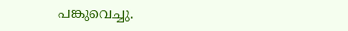പങ്കുവെച്ചു.